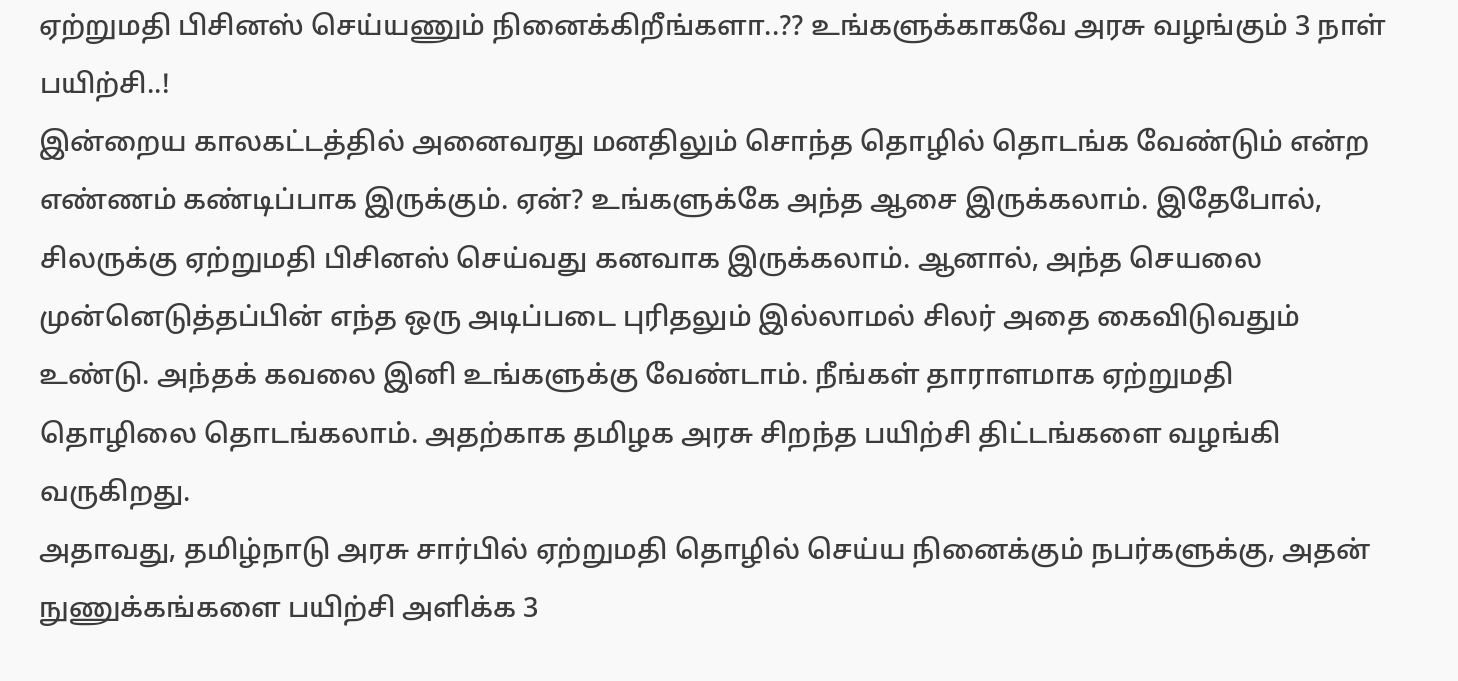ஏற்றுமதி பிசினஸ் செய்யணும் நினைக்கிறீங்களா..?? உங்களுக்காகவே அரசு வழங்கும் 3 நாள் பயிற்சி..!
இன்றைய காலகட்டத்தில் அனைவரது மனதிலும் சொந்த தொழில் தொடங்க வேண்டும் என்ற எண்ணம் கண்டிப்பாக இருக்கும். ஏன்? உங்களுக்கே அந்த ஆசை இருக்கலாம். இதேபோல், சிலருக்கு ஏற்றுமதி பிசினஸ் செய்வது கனவாக இருக்கலாம். ஆனால், அந்த செயலை முன்னெடுத்தப்பின் எந்த ஒரு அடிப்படை புரிதலும் இல்லாமல் சிலர் அதை கைவிடுவதும் உண்டு. அந்தக் கவலை இனி உங்களுக்கு வேண்டாம். நீங்கள் தாராளமாக ஏற்றுமதி தொழிலை தொடங்கலாம். அதற்காக தமிழக அரசு சிறந்த பயிற்சி திட்டங்களை வழங்கி வருகிறது.
அதாவது, தமிழ்நாடு அரசு சார்பில் ஏற்றுமதி தொழில் செய்ய நினைக்கும் நபர்களுக்கு, அதன் நுணுக்கங்களை பயிற்சி அளிக்க 3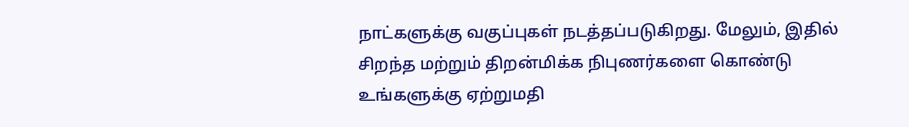நாட்களுக்கு வகுப்புகள் நடத்தப்படுகிறது. மேலும், இதில் சிறந்த மற்றும் திறன்மிக்க நிபுணர்களை கொண்டு உங்களுக்கு ஏற்றுமதி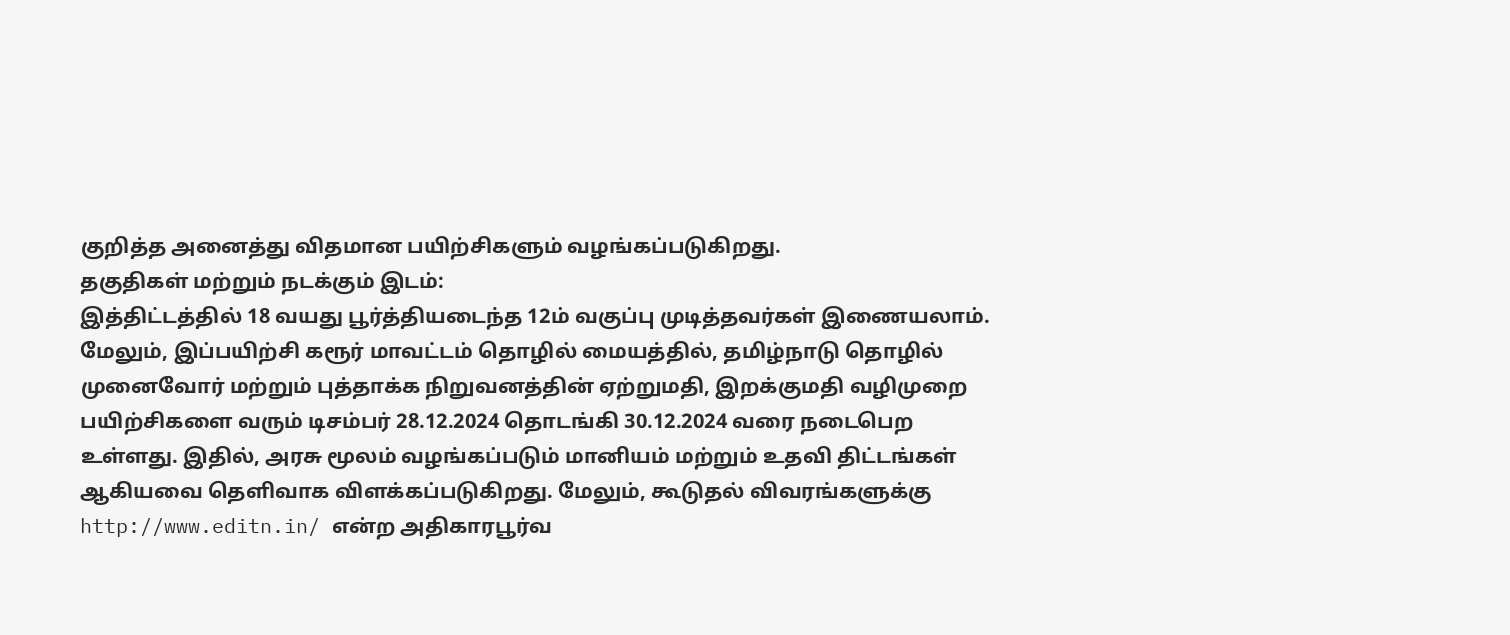குறித்த அனைத்து விதமான பயிற்சிகளும் வழங்கப்படுகிறது.
தகுதிகள் மற்றும் நடக்கும் இடம்:
இத்திட்டத்தில் 18 வயது பூர்த்தியடைந்த 12ம் வகுப்பு முடித்தவர்கள் இணையலாம். மேலும், இப்பயிற்சி கரூர் மாவட்டம் தொழில் மையத்தில், தமிழ்நாடு தொழில் முனைவோர் மற்றும் புத்தாக்க நிறுவனத்தின் ஏற்றுமதி, இறக்குமதி வழிமுறை பயிற்சிகளை வரும் டிசம்பர் 28.12.2024 தொடங்கி 30.12.2024 வரை நடைபெற உள்ளது. இதில், அரசு மூலம் வழங்கப்படும் மானியம் மற்றும் உதவி திட்டங்கள் ஆகியவை தெளிவாக விளக்கப்படுகிறது. மேலும், கூடுதல் விவரங்களுக்கு http://www.editn.in/ என்ற அதிகாரபூர்வ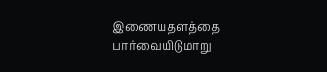இணையதளத்தை பார்வையிடுமாறு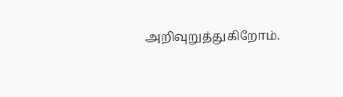அறிவுறுத்துகிறோம்.